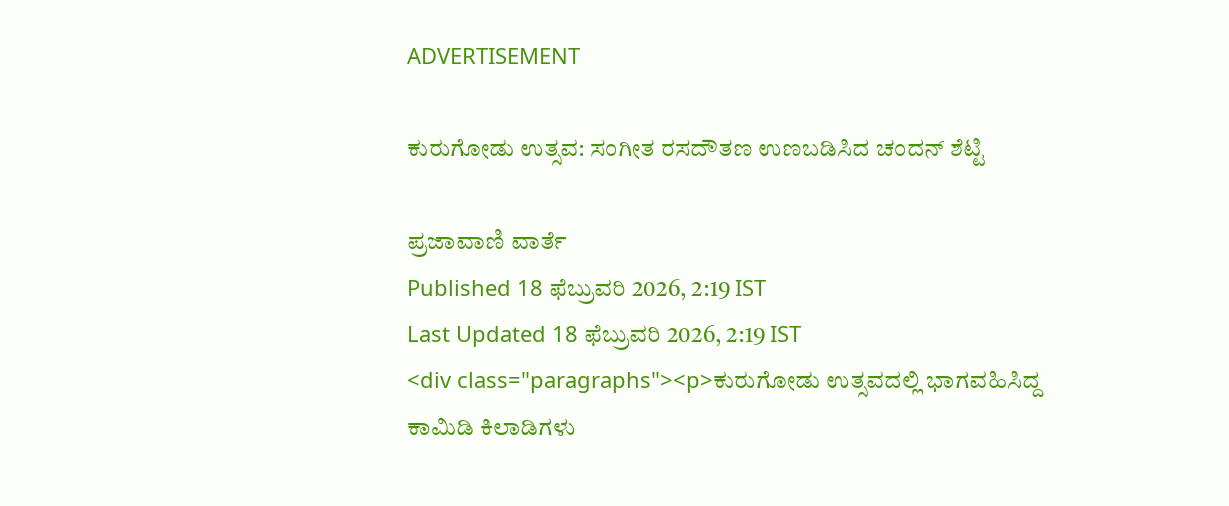ADVERTISEMENT

ಕುರುಗೋಡು ಉತ್ಸವ: ಸಂಗೀತ ರಸದೌತಣ ಉಣಬಡಿಸಿದ ಚಂದನ್ ಶೆಟ್ಟಿ

ಪ್ರಜಾವಾಣಿ ವಾರ್ತೆ
Published 18 ಫೆಬ್ರುವರಿ 2026, 2:19 IST
Last Updated 18 ಫೆಬ್ರುವರಿ 2026, 2:19 IST
<div class="paragraphs"><p>ಕುರುಗೋಡು ಉತ್ಸವದಲ್ಲಿ ಭಾಗವಹಿಸಿದ್ದ ಕಾಮಿಡಿ ಕಿಲಾಡಿಗಳು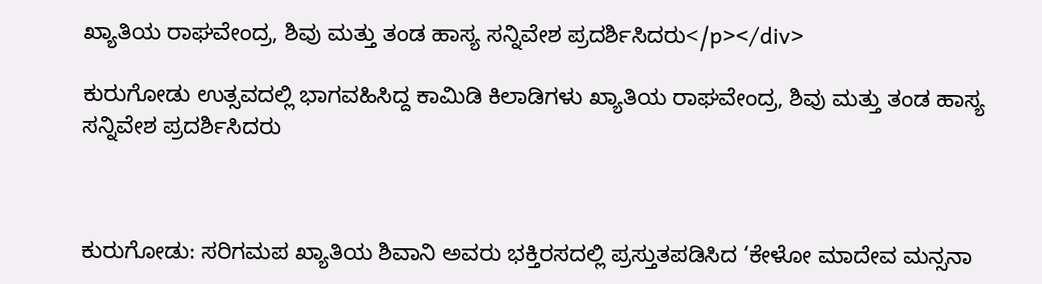ಖ್ಯಾತಿಯ ರಾಘವೇಂದ್ರ, ಶಿವು ಮತ್ತು ತಂಡ ಹಾಸ್ಯ ಸನ್ನಿವೇಶ ಪ್ರದರ್ಶಿಸಿದರು</p></div>

ಕುರುಗೋಡು ಉತ್ಸವದಲ್ಲಿ ಭಾಗವಹಿಸಿದ್ದ ಕಾಮಿಡಿ ಕಿಲಾಡಿಗಳು ಖ್ಯಾತಿಯ ರಾಘವೇಂದ್ರ, ಶಿವು ಮತ್ತು ತಂಡ ಹಾಸ್ಯ ಸನ್ನಿವೇಶ ಪ್ರದರ್ಶಿಸಿದರು



ಕುರುಗೋಡು: ಸರಿಗಮಪ ಖ್ಯಾತಿಯ ಶಿವಾನಿ ಅವರು ಭಕ್ತಿರಸದಲ್ಲಿ ಪ್ರಸ್ತುತಪಡಿಸಿದ ‘ಕೇಳೋ ಮಾದೇವ ಮನ್ಸನಾ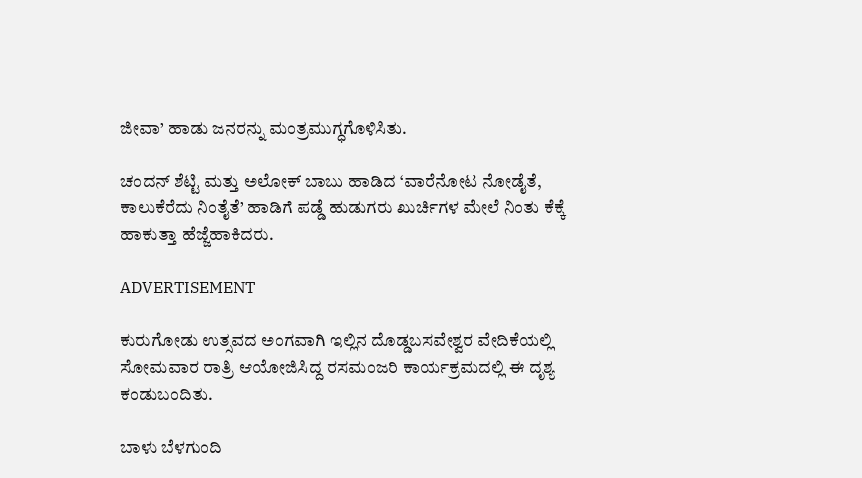ಜೀವಾ’ ಹಾಡು ಜನರನ್ನು ಮಂತ್ರಮುಗ್ಧಗೊಳಿಸಿತು.

ಚಂದನ್ ಶೆಟ್ಟಿ ಮತ್ತು ಅಲೋಕ್ ಬಾಬು ಹಾಡಿದ ‘ವಾರೆನೋಟ ನೋಡೈತೆ, ಕಾಲುಕೆರೆದು ನಿಂತೈತೆ’ ಹಾಡಿಗೆ ಪಡ್ಡೆ ಹುಡುಗರು ಖುರ್ಚಿಗಳ ಮೇಲೆ ನಿಂತು ಕೆಕ್ಕೆ ಹಾಕುತ್ತಾ ಹೆಜ್ಜೆಹಾಕಿದರು.

ADVERTISEMENT

ಕುರುಗೋಡು ಉತ್ಸವದ ಅಂಗವಾಗಿ ಇಲ್ಲಿನ ದೊಡ್ಡಬಸವೇಶ್ವರ ವೇದಿಕೆಯಲ್ಲಿ ಸೋಮವಾರ ರಾತ್ರಿ ಆಯೋಜಿಸಿದ್ದ ರಸಮಂಜರಿ ಕಾರ್ಯಕ್ರಮದಲ್ಲಿ ಈ ದೃಶ್ಯ ಕಂಡುಬಂದಿತು.

ಬಾಳು ಬೆಳಗುಂದಿ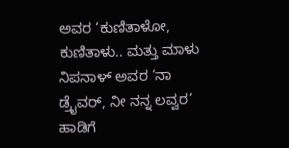ಅವರ ‘ಕುಣಿತಾಳೋ, ಕುಣಿತಾಳು.. ಮತ್ತು ಮಾಳು ನಿಪನಾಳ್ ಅವರ ‘ನಾ ಡ್ರೈವರ್, ನೀ ನನ್ನ ಲವ್ವರ’ ಹಾಡಿಗೆ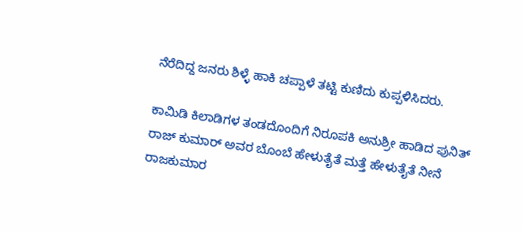ನೆರೆದಿದ್ದ ಜನರು ಶಿಳ್ಳೆ ಹಾಕಿ ಚಪ್ಪಾಳೆ ತಟ್ಟಿ ಕುಣಿದು ಕುಪ್ಪಳಿಸಿದರು.

ಕಾಮಿಡಿ ಕಿಲಾಡಿಗಳ ತಂಡದೊಂದಿಗೆ ನಿರೂಪಕಿ ಅನುಶ್ರೀ ಹಾಡಿದ ಪುನಿತ್ ರಾಜ್ ಕುಮಾರ್ ಅವರ ಬೊಂಬೆ ಹೇಳುತೈತೆ ಮತ್ತೆ ಹೇಳುತೈತೆ ನೀನೆ ರಾಜಕುಮಾರ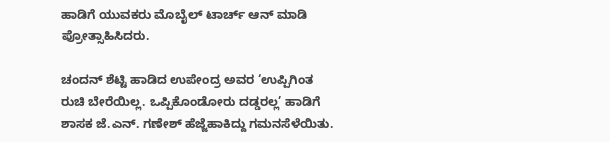ಹಾಡಿಗೆ ಯುವಕರು ಮೊಬೈಲ್ ಟಾರ್ಚ್ ಆನ್‌ ಮಾಡಿ ಪ್ರೋತ್ಸಾಹಿಸಿದರು.

ಚಂದನ್ ಶೆಟ್ಟಿ ಹಾಡಿದ ಉಪೇಂದ್ರ ಅವರ ‘ಉಪ್ಪಿಗಿಂತ ರುಚಿ ಬೇರೆಯಿಲ್ಲ. ಒಪ್ಪಿಕೊಂಡೋರು ದಡ್ಡರಲ್ಲ’ ಹಾಡಿಗೆ ಶಾಸಕ ಜೆ.ಎನ್. ಗಣೇಶ್ ಹೆಜ್ಜೆಹಾಕಿದ್ದು ಗಮನಸೆಳೆಯಿತು.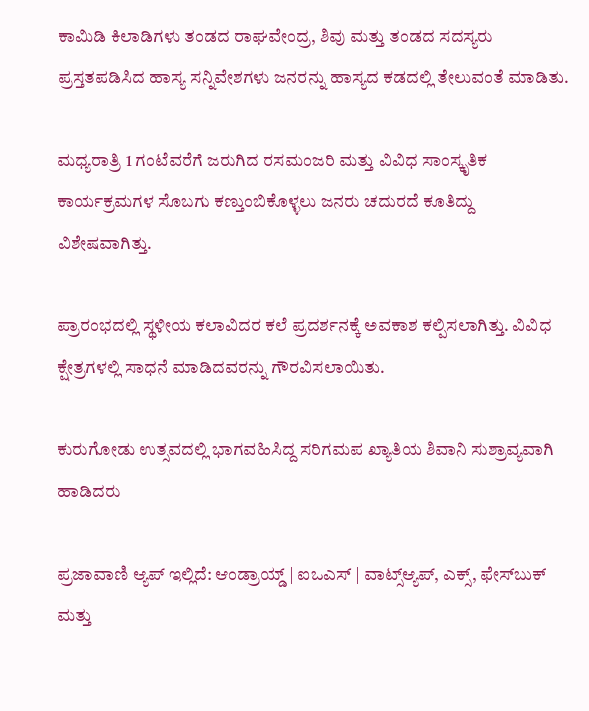ಕಾಮಿಡಿ ಕಿಲಾಡಿಗಳು ತಂಡದ ರಾಘವೇಂದ್ರ, ಶಿವು ಮತ್ತು ತಂಡದ ಸದಸ್ಯರು ಪ್ರಸ್ತತಪಡಿಸಿದ ಹಾಸ್ಯ ಸನ್ನಿವೇಶಗಳು ಜನರನ್ನು ಹಾಸ್ಯದ ಕಡದಲ್ಲಿ ತೇಲುವಂತೆ ಮಾಡಿತು.

ಮಧ್ಯರಾತ್ರಿ 1 ಗಂಟೆವರೆಗೆ ಜರುಗಿದ ರಸಮಂಜರಿ ಮತ್ತು ವಿವಿಧ ಸಾಂಸ್ಕೃತಿಕ ಕಾರ್ಯಕ್ರಮಗಳ ಸೊಬಗು ಕಣ್ತುಂಬಿಕೊಳ್ಳಲು ಜನರು ಚದುರದೆ ಕೂತಿದ್ದು ವಿಶೇಷವಾಗಿತ್ತು.

ಪ್ರಾರಂಭದಲ್ಲಿ ಸ್ಥಳೀಯ ಕಲಾವಿದರ ಕಲೆ ಪ್ರದರ್ಶನಕ್ಕೆ ಅವಕಾಶ ಕಲ್ಪಿಸಲಾಗಿತ್ತು. ವಿವಿಧ ಕ್ಷೇತ್ರಗಳಲ್ಲಿ ಸಾಧನೆ ಮಾಡಿದವರನ್ನು ಗೌರವಿಸಲಾಯಿತು.

ಕುರುಗೋಡು ಉತ್ಸವದಲ್ಲಿ ಭಾಗವಹಿಸಿದ್ದ ಸರಿಗಮಪ ಖ್ಯಾತಿಯ ಶಿವಾನಿ ಸುಶ್ರಾವ್ಯವಾಗಿ ಹಾಡಿದರು

ಪ್ರಜಾವಾಣಿ ಆ್ಯಪ್ ಇಲ್ಲಿದೆ: ಆಂಡ್ರಾಯ್ಡ್ | ಐಒಎಸ್ | ವಾಟ್ಸ್ಆ್ಯಪ್, ಎಕ್ಸ್, ಫೇಸ್‌ಬುಕ್ ಮತ್ತು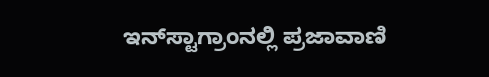ಇನ್‌ಸ್ಟಾಗ್ರಾಂನಲ್ಲಿ ಪ್ರಜಾವಾಣಿ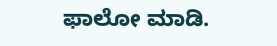ಫಾಲೋ ಮಾಡಿ.